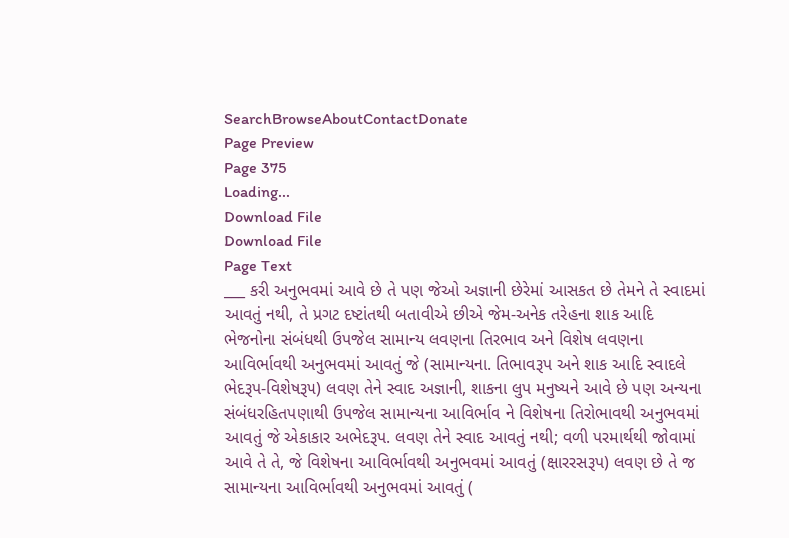SearchBrowseAboutContactDonate
Page Preview
Page 375
Loading...
Download File
Download File
Page Text
___ કરી અનુભવમાં આવે છે તે પણ જેઓ અજ્ઞાની છેરેમાં આસકત છે તેમને તે સ્વાદમાં આવતું નથી, તે પ્રગટ દષ્ટાંતથી બતાવીએ છીએ જેમ-અનેક તરેહના શાક આદિ ભેજનોના સંબંધથી ઉપજેલ સામાન્ય લવણના તિરભાવ અને વિશેષ લવણના આવિર્ભાવથી અનુભવમાં આવતું જે (સામાન્યના. તિભાવરૂપ અને શાક આદિ સ્વાદલે ભેદરૂપ-વિશેષરૂ૫) લવણ તેને સ્વાદ અજ્ઞાની, શાકના લુપ મનુષ્યને આવે છે પણ અન્યના સંબંધરહિતપણાથી ઉપજેલ સામાન્યના આવિર્ભાવ ને વિશેષના તિરોભાવથી અનુભવમાં આવતું જે એકાકાર અભેદરૂપ. લવણ તેને સ્વાદ આવતું નથી; વળી પરમાર્થથી જોવામાં આવે તે તે, જે વિશેષના આવિર્ભાવથી અનુભવમાં આવતું (ક્ષારરસરૂપ) લવણ છે તે જ સામાન્યના આવિર્ભાવથી અનુભવમાં આવતું (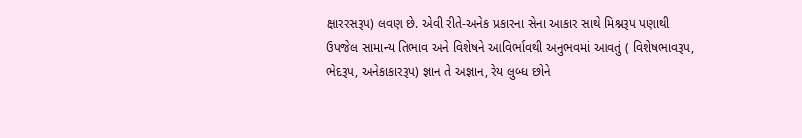ક્ષારરસરૂપ) લવણ છે. એવી રીતે-અનેક પ્રકારના સેના આકાર સાથે મિશ્નરૂપ પણાથી ઉપજેલ સામાન્ય તિભાવ અને વિશેષને આવિર્ભાવથી અનુભવમાં આવતું ( વિશેષભાવરૂપ, ભેદરૂપ, અનેકાકારરૂપ) જ્ઞાન તે અજ્ઞાન, રેય લુબ્ધ છોને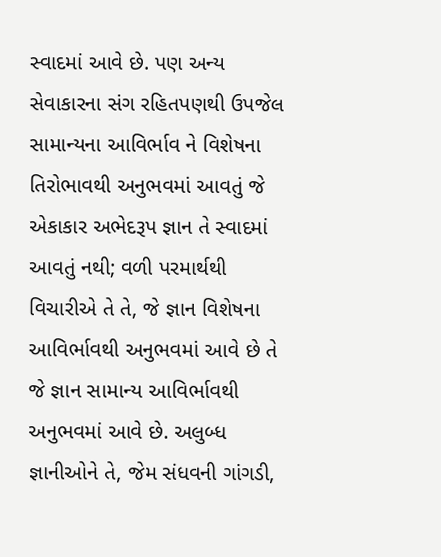સ્વાદમાં આવે છે. પણ અન્ય સેવાકારના સંગ રહિતપણથી ઉપજેલ સામાન્યના આવિર્ભાવ ને વિશેષના તિરોભાવથી અનુભવમાં આવતું જે એકાકાર અભેદરૂપ જ્ઞાન તે સ્વાદમાં આવતું નથી; વળી પરમાર્થથી વિચારીએ તે તે, જે જ્ઞાન વિશેષના આવિર્ભાવથી અનુભવમાં આવે છે તે જે જ્ઞાન સામાન્ય આવિર્ભાવથી અનુભવમાં આવે છે. અલુબ્ધ જ્ઞાનીઓને તે, જેમ સંધવની ગાંગડી,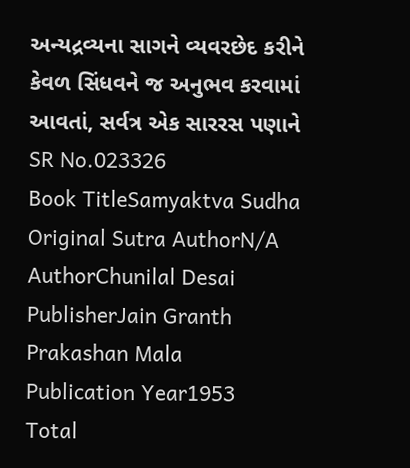અન્યદ્રવ્યના સાગને વ્યવરછેદ કરીને કેવળ સિંધવને જ અનુભવ કરવામાં આવતાં, સર્વત્ર એક સારરસ પણાને
SR No.023326
Book TitleSamyaktva Sudha
Original Sutra AuthorN/A
AuthorChunilal Desai
PublisherJain Granth Prakashan Mala
Publication Year1953
Total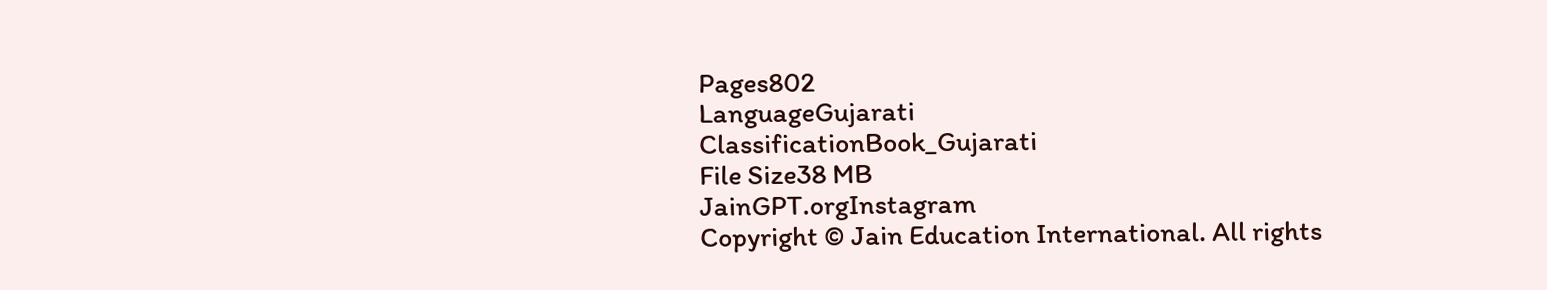Pages802
LanguageGujarati
ClassificationBook_Gujarati
File Size38 MB
JainGPT.orgInstagram
Copyright © Jain Education International. All rights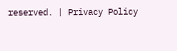reserved. | Privacy Policy